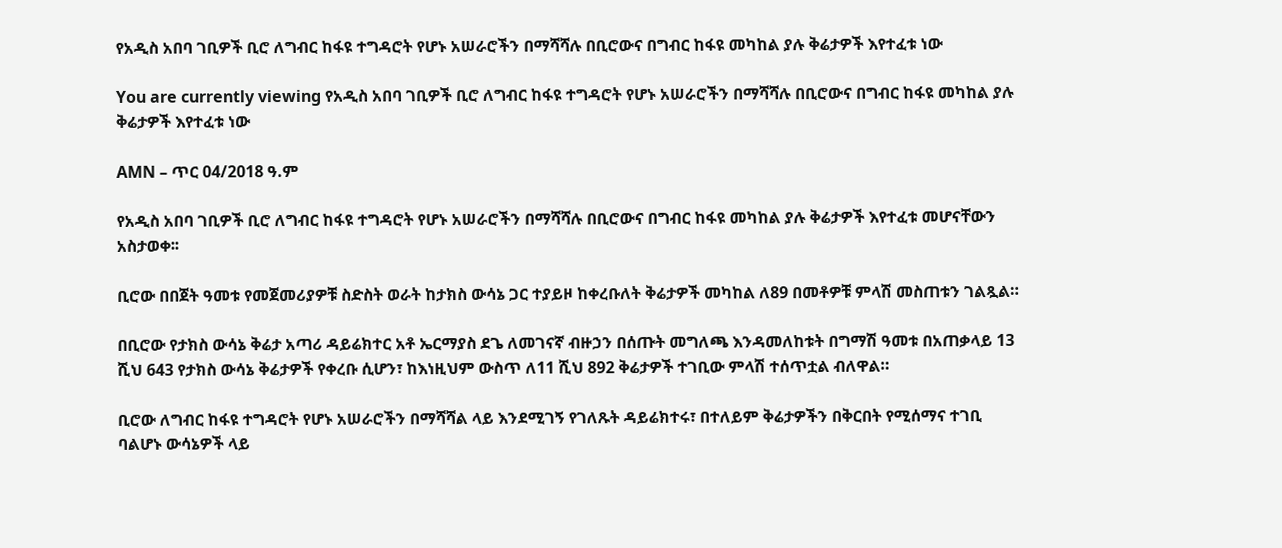የአዲስ አበባ ገቢዎች ቢሮ ለግብር ከፋዩ ተግዳሮት የሆኑ አሠራሮችን በማሻሻሉ በቢሮውና በግብር ከፋዩ መካከል ያሉ ቅሬታዎች እየተፈቱ ነው

You are currently viewing የአዲስ አበባ ገቢዎች ቢሮ ለግብር ከፋዩ ተግዳሮት የሆኑ አሠራሮችን በማሻሻሉ በቢሮውና በግብር ከፋዩ መካከል ያሉ ቅሬታዎች እየተፈቱ ነው

AMN – ጥር 04/2018 ዓ.ም

የአዲስ አበባ ገቢዎች ቢሮ ለግብር ከፋዩ ተግዳሮት የሆኑ አሠራሮችን በማሻሻሉ በቢሮውና በግብር ከፋዩ መካከል ያሉ ቅሬታዎች እየተፈቱ መሆናቸውን አስታወቀ፡፡

ቢሮው በበጀት ዓመቱ የመጀመሪያዎቹ ስድስት ወራት ከታክስ ውሳኔ ጋር ተያይዞ ከቀረቡለት ቅሬታዎች መካከል ለ89 በመቶዎቹ ምላሽ መስጠቱን ገልጿል።

በቢሮው የታክስ ውሳኔ ቅሬታ አጣሪ ዳይሬክተር አቶ ኤርማያስ ደጌ ለመገናኛ ብዙኃን በሰጡት መግለጫ እንዳመለከቱት በግማሽ ዓመቱ በአጠቃላይ 13 ሺህ 643 የታክስ ውሳኔ ቅሬታዎች የቀረቡ ሲሆን፣ ከእነዚህም ውስጥ ለ11 ሺህ 892 ቅሬታዎች ተገቢው ምላሽ ተሰጥቷል ብለዋል።

ቢሮው ለግብር ከፋዩ ተግዳሮት የሆኑ አሠራሮችን በማሻሻል ላይ እንደሚገኝ የገለጹት ዳይሬክተሩ፣ በተለይም ቅሬታዎችን በቅርበት የሚሰማና ተገቢ ባልሆኑ ውሳኔዎች ላይ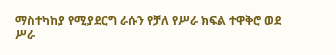ማስተካከያ የሚያደርግ ራሱን የቻለ የሥራ ክፍል ተዋቅሮ ወደ ሥራ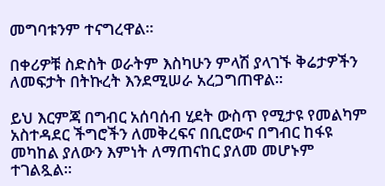መግባቱንም ተናግረዋል።

በቀሪዎቹ ስድስት ወራትም እስካሁን ምላሽ ያላገኙ ቅሬታዎችን ለመፍታት በትኩረት እንደሚሠራ አረጋግጠዋል።

ይህ እርምጃ በግብር አሰባሰብ ሂደት ውስጥ የሚታዩ የመልካም አስተዳደር ችግሮችን ለመቅረፍና በቢሮውና በግብር ከፋዩ መካከል ያለውን እምነት ለማጠናከር ያለመ መሆኑም ተገልጿል።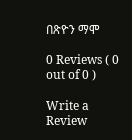በጽዮን ማሞ

0 Reviews ( 0 out of 0 )

Write a Review